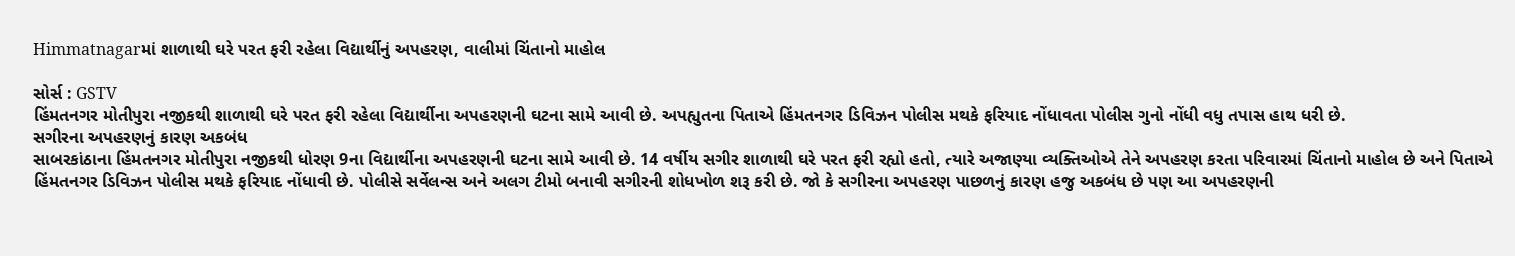Himmatnagarમાં શાળાથી ઘરે પરત ફરી રહેલા વિદ્યાર્થીનું અપહરણ, વાલીમાં ચિંતાનો માહોલ

સોર્સ : GSTV
હિંમતનગર મોતીપુરા નજીકથી શાળાથી ઘરે પરત ફરી રહેલા વિદ્યાર્થીના અપહરણની ઘટના સામે આવી છે. અપહ્યુતના પિતાએ હિંમતનગર ડિવિઝન પોલીસ મથકે ફરિયાદ નોંધાવતા પોલીસ ગુનો નોંધી વધુ તપાસ હાથ ધરી છે.
સગીરના અપહરણનું કારણ અકબંધ
સાબરકાંઠાના હિંમતનગર મોતીપુરા નજીકથી ધોરણ 9ના વિદ્યાર્થીના અપહરણની ઘટના સામે આવી છે. 14 વર્ષીય સગીર શાળાથી ઘરે પરત ફરી રહ્યો હતો, ત્યારે અજાણ્યા વ્યક્તિઓએ તેને અપહરણ કરતા પરિવારમાં ચિંતાનો માહોલ છે અને પિતાએ હિંમતનગર ડિવિઝન પોલીસ મથકે ફરિયાદ નોંધાવી છે. પોલીસે સર્વેલન્સ અને અલગ ટીમો બનાવી સગીરની શોધખોળ શરૂ કરી છે. જો કે સગીરના અપહરણ પાછળનું કારણ હજુ અકબંધ છે પણ આ અપહરણની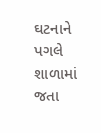ઘટનાને પગલે શાળામાં જતા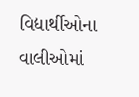વિદ્યાર્થીઓના વાલીઓમાં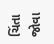ચિંતા જોવા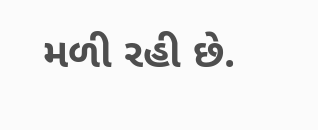મળી રહી છે.